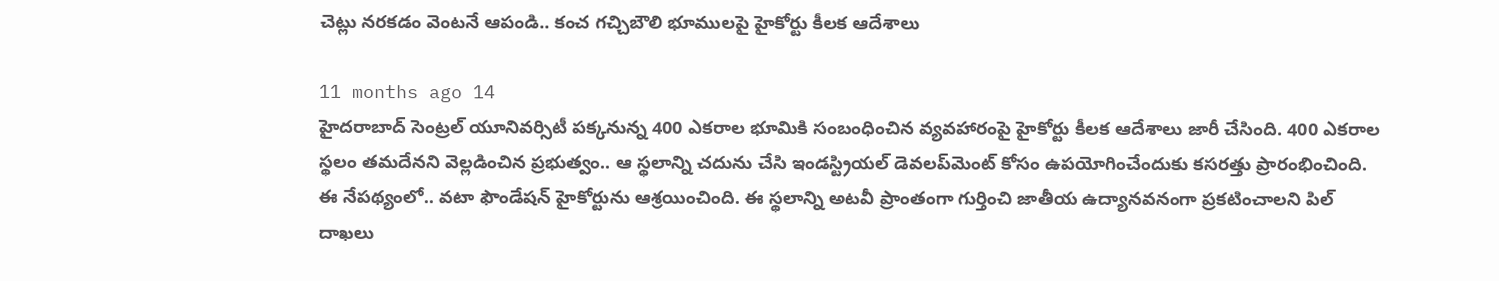చెట్లు నరకడం వెంటనే ఆపండి.. కంచ గచ్చిబౌలి భూములపై హైకోర్టు కీలక ఆదేశాలు

11 months ago 14
హైదరాబాద్ సెంట్రల్ యూనివర్సిటీ పక్కనున్న 400 ఎకరాల భూమికి సంబంధించిన వ్యవహారంపై హైకోర్టు కీలక ఆదేశాలు జారీ చేసింది. 400 ఎకరాల స్థలం తమదేనని వెల్లడించిన ప్రభుత్వం.. ఆ స్థలాన్ని చదును చేసి ఇండస్ట్రియల్ డెవలప్‌మెంట్‌ కోసం ఉపయోగించేందుకు కసరత్తు ప్రారంభించింది. ఈ నేపథ్యంలో.. వటా ఫౌండేషన్ హైకోర్టును ఆశ్రయించింది. ఈ స్థలాన్ని అటవీ ప్రాంతంగా గుర్తించి జాతీయ ఉద్యానవనంగా ప్రకటించాలని పిల్ దాఖలు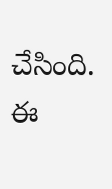చేసింది. ఈ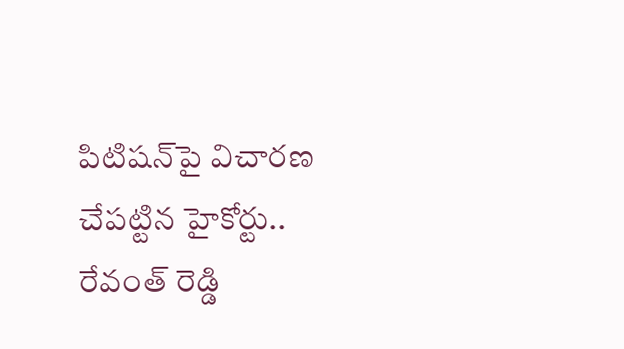పిటిషన్‌పై విచారణ చేపట్టిన హైకోర్టు.. రేవంత్ రెడ్డి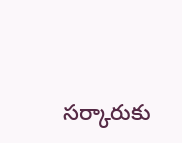సర్కారుకు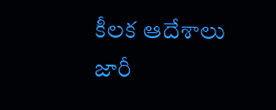కీలక ఆదేశాలు జారీ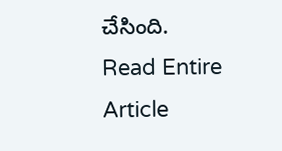చేసింది.
Read Entire Article